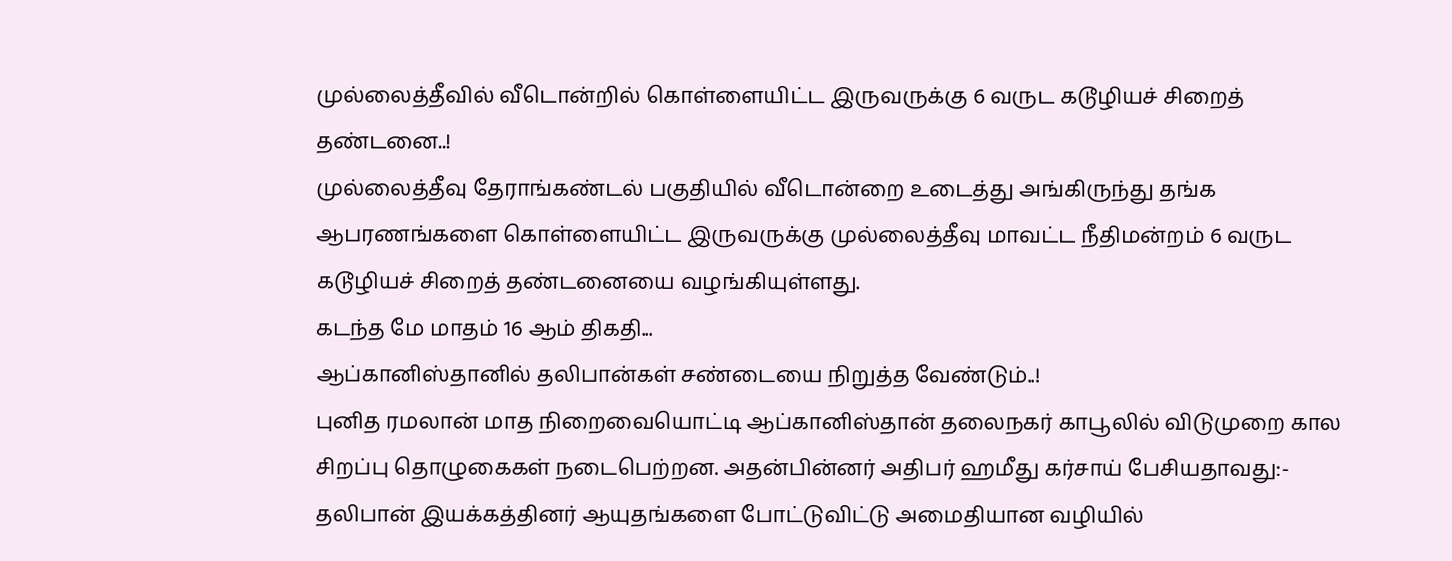முல்லைத்தீவில் வீடொன்றில் கொள்ளையிட்ட இருவருக்கு 6 வருட கடூழியச் சிறைத் தண்டனை..!
முல்லைத்தீவு தேராங்கண்டல் பகுதியில் வீடொன்றை உடைத்து அங்கிருந்து தங்க ஆபரணங்களை கொள்ளையிட்ட இருவருக்கு முல்லைத்தீவு மாவட்ட நீதிமன்றம் 6 வருட கடூழியச் சிறைத் தண்டனையை வழங்கியுள்ளது.
கடந்த மே மாதம் 16 ஆம் திகதி...
ஆப்கானிஸ்தானில் தலிபான்கள் சண்டையை நிறுத்த வேண்டும்..!
புனித ரமலான் மாத நிறைவையொட்டி ஆப்கானிஸ்தான் தலைநகர் காபூலில் விடுமுறை கால சிறப்பு தொழுகைகள் நடைபெற்றன. அதன்பின்னர் அதிபர் ஹமீது கர்சாய் பேசியதாவது:-
தலிபான் இயக்கத்தினர் ஆயுதங்களை போட்டுவிட்டு அமைதியான வழியில்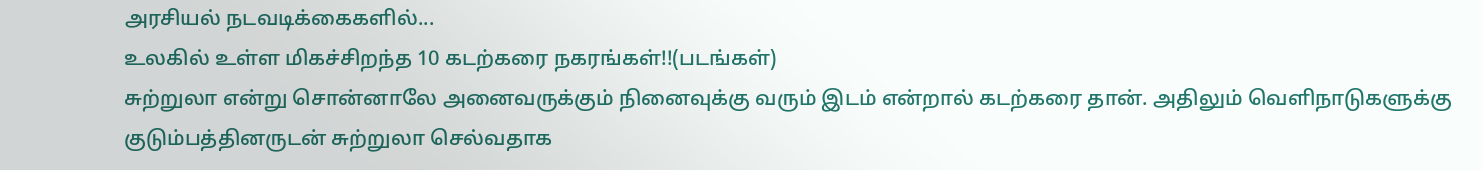அரசியல் நடவடிக்கைகளில்...
உலகில் உள்ள மிகச்சிறந்த 10 கடற்கரை நகரங்கள்!!(படங்கள்)
சுற்றுலா என்று சொன்னாலே அனைவருக்கும் நினைவுக்கு வரும் இடம் என்றால் கடற்கரை தான். அதிலும் வெளிநாடுகளுக்கு குடும்பத்தினருடன் சுற்றுலா செல்வதாக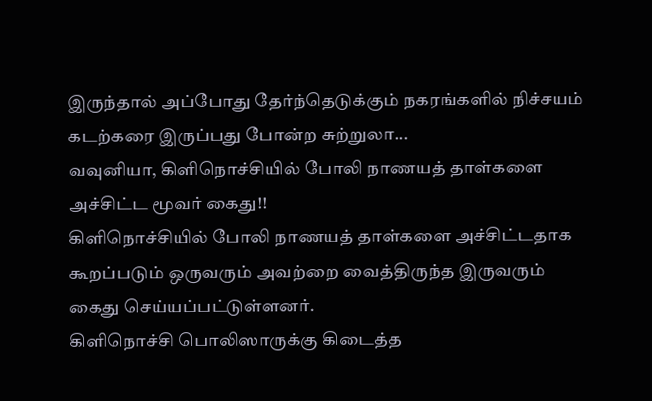இருந்தால் அப்போது தேர்ந்தெடுக்கும் நகரங்களில் நிச்சயம் கடற்கரை இருப்பது போன்ற சுற்றுலா...
வவுனியா, கிளிநொச்சியில் போலி நாணயத் தாள்களை அச்சிட்ட மூவர் கைது!!
கிளிநொச்சியில் போலி நாணயத் தாள்களை அச்சிட்டதாக கூறப்படும் ஒருவரும் அவற்றை வைத்திருந்த இருவரும் கைது செய்யப்பட்டுள்ளனர்.
கிளிநொச்சி பொலிஸாருக்கு கிடைத்த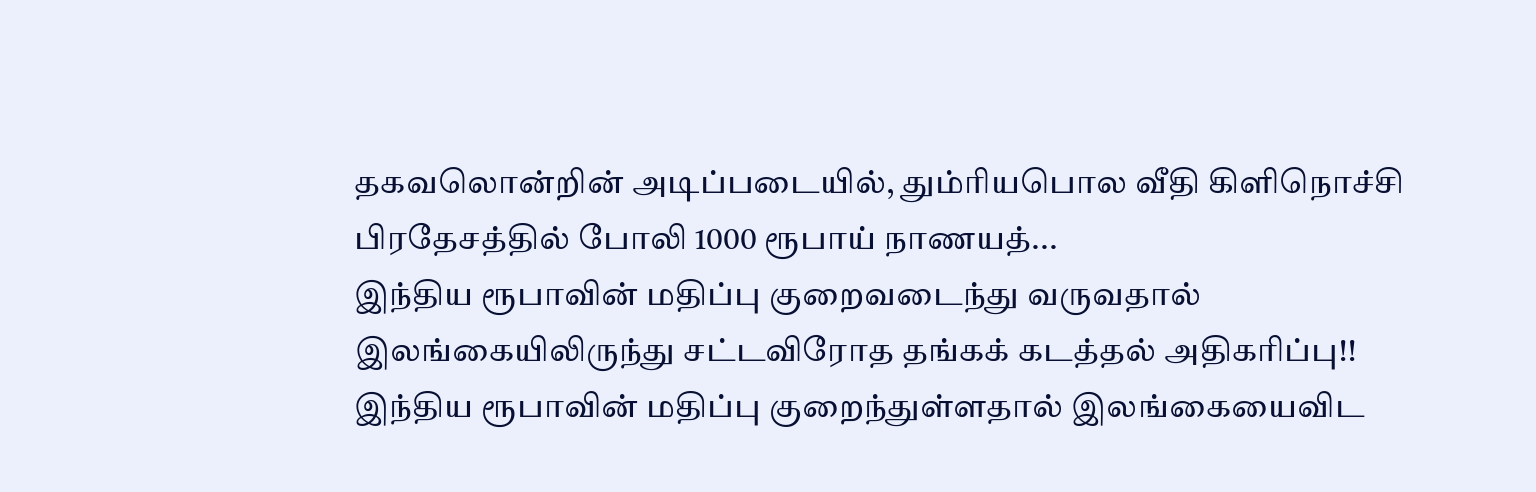தகவலொன்றின் அடிப்படையில், தும்ரியபொல வீதி கிளிநொச்சி பிரதேசத்தில் போலி 1000 ரூபாய் நாணயத்...
இந்திய ரூபாவின் மதிப்பு குறைவடைந்து வருவதால் இலங்கையிலிருந்து சட்டவிரோத தங்கக் கடத்தல் அதிகரிப்பு!!
இந்திய ரூபாவின் மதிப்பு குறைந்துள்ளதால் இலங்கையைவிட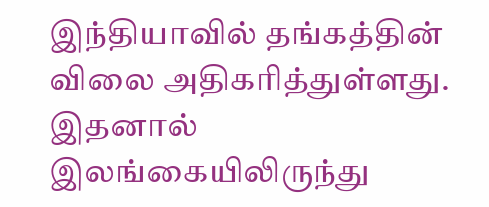இந்தியாவில் தங்கத்தின் விலை அதிகரித்துள்ளது. இதனால் இலங்கையிலிருந்து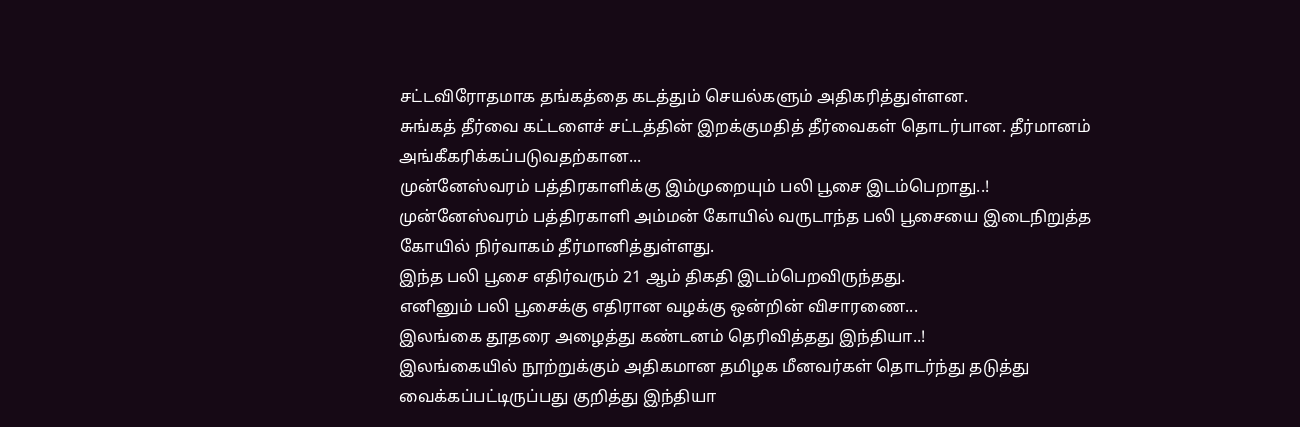சட்டவிரோதமாக தங்கத்தை கடத்தும் செயல்களும் அதிகரித்துள்ளன.
சுங்கத் தீர்வை கட்டளைச் சட்டத்தின் இறக்குமதித் தீர்வைகள் தொடர்பான. தீர்மானம் அங்கீகரிக்கப்படுவதற்கான...
முன்னேஸ்வரம் பத்திரகாளிக்கு இம்முறையும் பலி பூசை இடம்பெறாது..!
முன்னேஸ்வரம் பத்திரகாளி அம்மன் கோயில் வருடாந்த பலி பூசையை இடைநிறுத்த கோயில் நிர்வாகம் தீர்மானித்துள்ளது.
இந்த பலி பூசை எதிர்வரும் 21 ஆம் திகதி இடம்பெறவிருந்தது.
எனினும் பலி பூசைக்கு எதிரான வழக்கு ஒன்றின் விசாரணை...
இலங்கை தூதரை அழைத்து கண்டனம் தெரிவித்தது இந்தியா..!
இலங்கையில் நூற்றுக்கும் அதிகமான தமிழக மீனவர்கள் தொடர்ந்து தடுத்து வைக்கப்பட்டிருப்பது குறித்து இந்தியா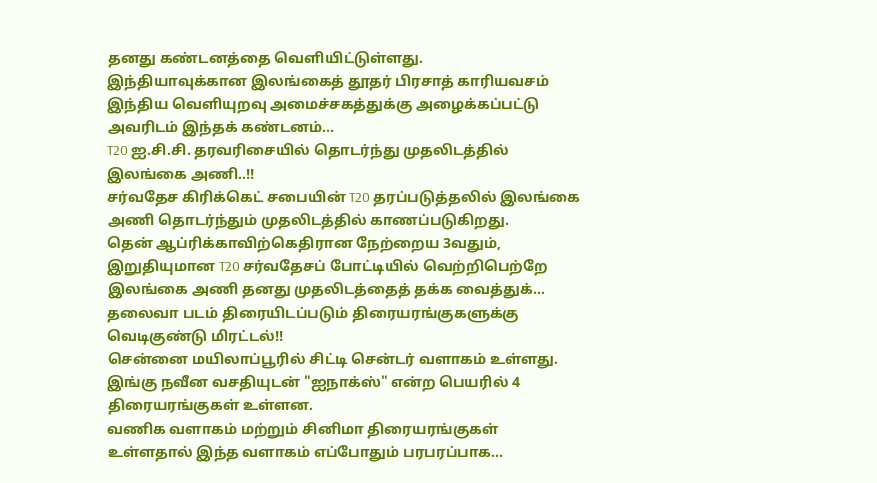தனது கண்டனத்தை வெளியிட்டுள்ளது.
இந்தியாவுக்கான இலங்கைத் தூதர் பிரசாத் காரியவசம் இந்திய வெளியுறவு அமைச்சகத்துக்கு அழைக்கப்பட்டு அவரிடம் இந்தக் கண்டனம்...
T20 ஐ.சி.சி. தரவரிசையில் தொடர்ந்து முதலிடத்தில் இலங்கை அணி..!!
சர்வதேச கிரிக்கெட் சபையின் T20 தரப்படுத்தலில் இலங்கை அணி தொடர்ந்தும் முதலிடத்தில் காணப்படுகிறது.
தென் ஆப்ரிக்காவிற்கெதிரான நேற்றைய 3வதும், இறுதியுமான T20 சர்வதேசப் போட்டியில் வெற்றிபெற்றே இலங்கை அணி தனது முதலிடத்தைத் தக்க வைத்துக்...
தலைவா படம் திரையிடப்படும் திரையரங்குகளுக்கு வெடிகுண்டு மிரட்டல்!!
சென்னை மயிலாப்பூரில் சிட்டி சென்டர் வளாகம் உள்ளது. இங்கு நவீன வசதியுடன் "ஐநாக்ஸ்" என்ற பெயரில் 4 திரையரங்குகள் உள்ளன.
வணிக வளாகம் மற்றும் சினிமா திரையரங்குகள் உள்ளதால் இந்த வளாகம் எப்போதும் பரபரப்பாக...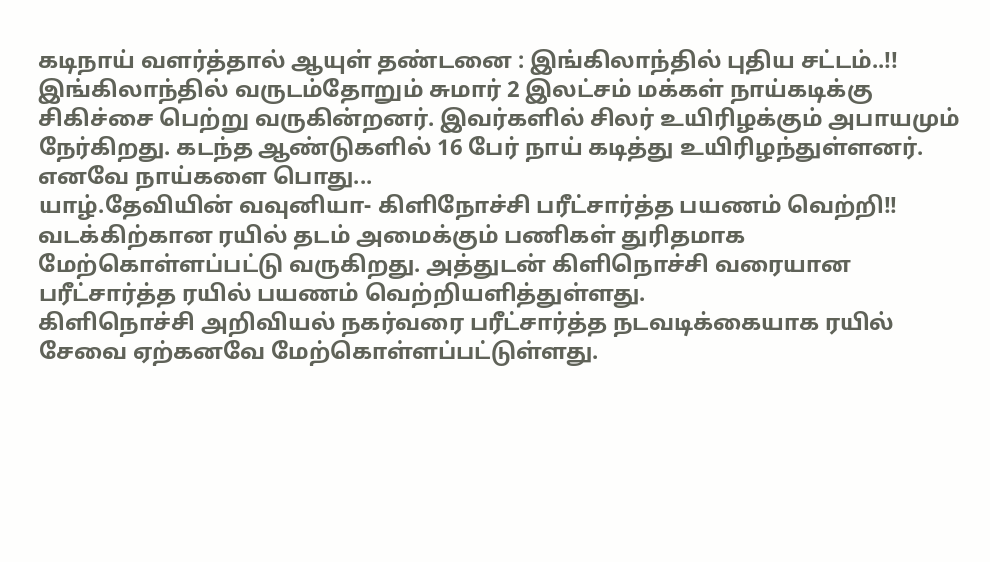கடிநாய் வளர்த்தால் ஆயுள் தண்டனை : இங்கிலாந்தில் புதிய சட்டம்..!!
இங்கிலாந்தில் வருடம்தோறும் சுமார் 2 இலட்சம் மக்கள் நாய்கடிக்கு சிகிச்சை பெற்று வருகின்றனர். இவர்களில் சிலர் உயிரிழக்கும் அபாயமும் நேர்கிறது. கடந்த ஆண்டுகளில் 16 பேர் நாய் கடித்து உயிரிழந்துள்ளனர்.
எனவே நாய்களை பொது...
யாழ்.தேவியின் வவுனியா- கிளிநோச்சி பரீட்சார்த்த பயணம் வெற்றி!!
வடக்கிற்கான ரயில் தடம் அமைக்கும் பணிகள் துரிதமாக மேற்கொள்ளப்பட்டு வருகிறது. அத்துடன் கிளிநொச்சி வரையான பரீட்சார்த்த ரயில் பயணம் வெற்றியளித்துள்ளது.
கிளிநொச்சி அறிவியல் நகர்வரை பரீட்சார்த்த நடவடிக்கையாக ரயில் சேவை ஏற்கனவே மேற்கொள்ளப்பட்டுள்ளது.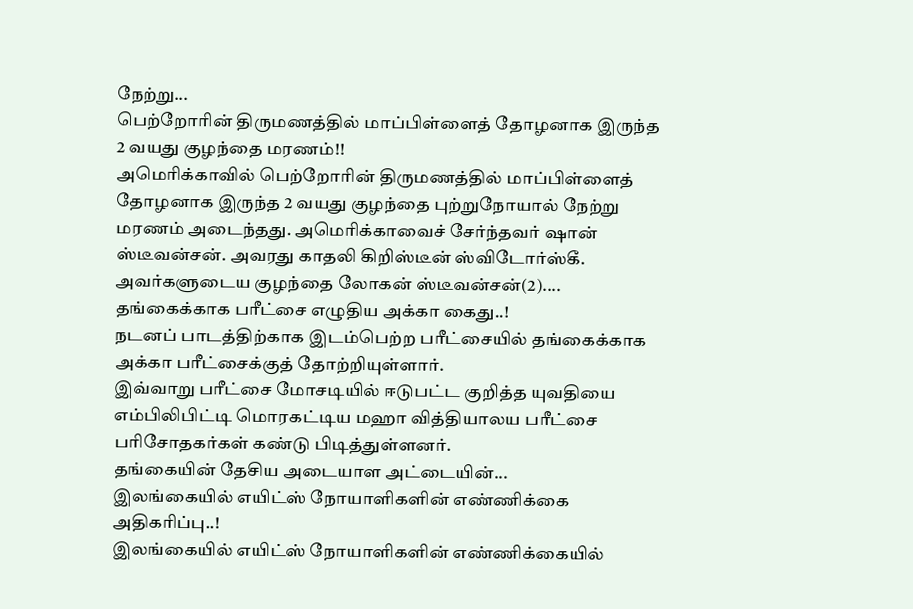நேற்று...
பெற்றோரின் திருமணத்தில் மாப்பிள்ளைத் தோழனாக இருந்த 2 வயது குழந்தை மரணம்!!
அமெரிக்காவில் பெற்றோரின் திருமணத்தில் மாப்பிள்ளைத் தோழனாக இருந்த 2 வயது குழந்தை புற்றுநோயால் நேற்று மரணம் அடைந்தது. அமெரிக்காவைச் சேர்ந்தவர் ஷான் ஸ்டீவன்சன். அவரது காதலி கிறிஸ்டீன் ஸ்விடோர்ஸ்கீ.
அவர்களுடைய குழந்தை லோகன் ஸ்டீவன்சன்(2)....
தங்கைக்காக பரீட்சை எழுதிய அக்கா கைது..!
நடனப் பாடத்திற்காக இடம்பெற்ற பரீட்சையில் தங்கைக்காக அக்கா பரீட்சைக்குத் தோற்றியுள்ளார்.
இவ்வாறு பரீட்சை மோசடியில் ஈடுபட்ட குறித்த யுவதியை எம்பிலிபிட்டி மொரகட்டிய மஹா வித்தியாலய பரீட்சை பரிசோதகர்கள் கண்டு பிடித்துள்ளனர்.
தங்கையின் தேசிய அடையாள அட்டையின்...
இலங்கையில் எயிட்ஸ் நோயாளிகளின் எண்ணிக்கை அதிகரிப்பு..!
இலங்கையில் எயிட்ஸ் நோயாளிகளின் எண்ணிக்கையில்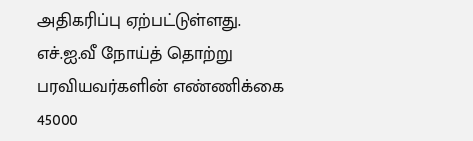அதிகரிப்பு ஏற்பட்டுள்ளது. எச்.ஐ.வீ நோய்த் தொற்று பரவியவர்களின் எண்ணிக்கை 45000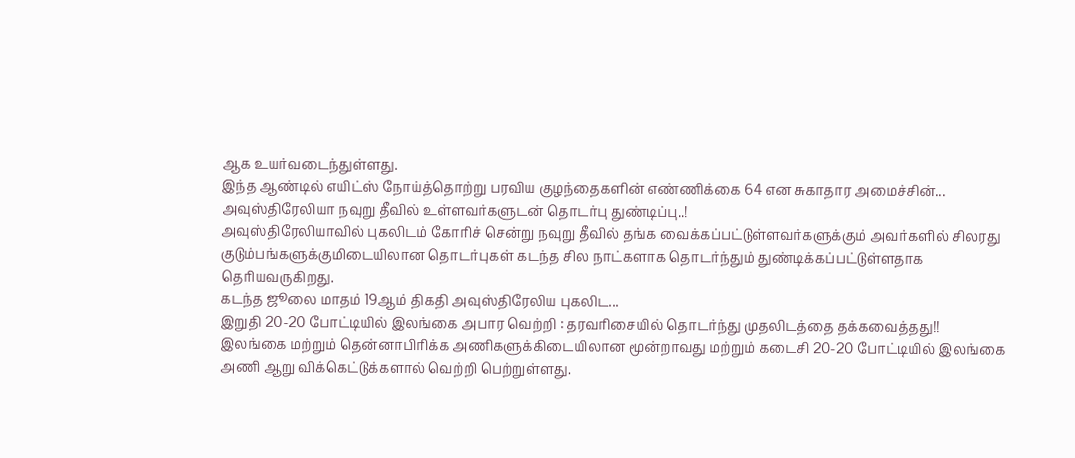ஆக உயர்வடைந்துள்ளது.
இந்த ஆண்டில் எயிட்ஸ் நோய்த்தொற்று பரவிய குழந்தைகளின் எண்ணிக்கை 64 என சுகாதார அமைச்சின்...
அவுஸ்திரேலியா நவுறு தீவில் உள்ளவர்களுடன் தொடர்பு துண்டிப்பு..!
அவுஸ்திரேலியாவில் புகலிடம் கோரிச் சென்று நவுறு தீவில் தங்க வைக்கப்பட்டுள்ளவர்களுக்கும் அவர்களில் சிலரது குடும்பங்களுக்குமிடையிலான தொடர்புகள் கடந்த சில நாட்களாக தொடர்ந்தும் துண்டிக்கப்பட்டுள்ளதாக தெரியவருகிறது.
கடந்த ஜூலை மாதம் 19ஆம் திகதி அவுஸ்திரேலிய புகலிட...
இறுதி 20-20 போட்டியில் இலங்கை அபார வெற்றி : தரவரிசையில் தொடர்ந்து முதலிடத்தை தக்கவைத்தது!!
இலங்கை மற்றும் தென்னாபிரிக்க அணிகளுக்கிடையிலான மூன்றாவது மற்றும் கடைசி 20-20 போட்டியில் இலங்கை அணி ஆறு விக்கெட்டுக்களால் வெற்றி பெற்றுள்ளது.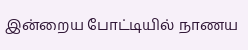இன்றைய போட்டியில் நாணய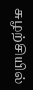சுழற்சியில்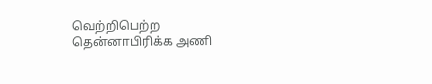வெற்றிபெற்ற தென்னாபிரிக்க அணி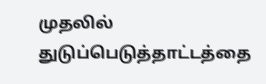முதலில் துடுப்பெடுத்தாட்டத்தை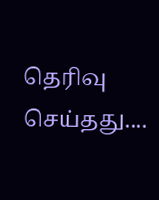தெரிவு செய்தது....